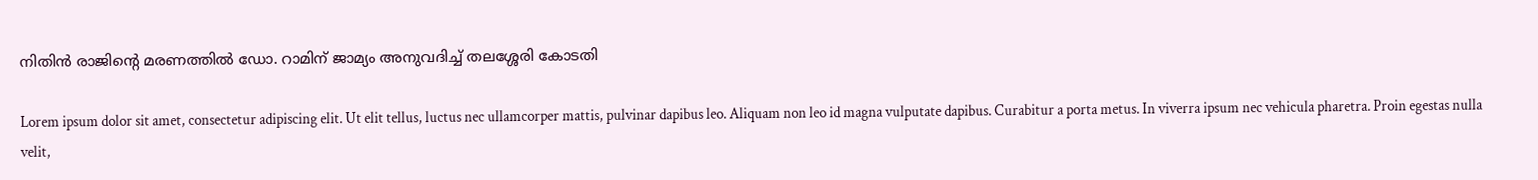നിതിൻ രാജിന്റെ മരണത്തിൽ ഡോ. റാമിന് ജാമ്യം അനുവദിച്ച് തലശ്ശേരി കോടതി

Lorem ipsum dolor sit amet, consectetur adipiscing elit. Ut elit tellus, luctus nec ullamcorper mattis, pulvinar dapibus leo. Aliquam non leo id magna vulputate dapibus. Curabitur a porta metus. In viverra ipsum nec vehicula pharetra. Proin egestas nulla velit,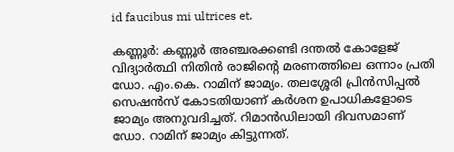id faucibus mi ultrices et.

കണ്ണൂർ: കണ്ണൂർ അഞ്ചരക്കണ്ടി ദന്തൽ കോളേജ് വിദ്യാർത്ഥി നിതിൻ രാജിന്‍റെ മരണത്തിലെ ഒന്നാം പ്രതി ഡോ. എം.കെ. റാമിന് ജാമ്യം. തലശ്ശേരി പ്രിൻസിപ്പൽ സെഷൻസ് കോടതിയാണ് കർശന ഉപാധികളോടെ ജാമ്യം അനുവദിച്ചത്. റിമാൻഡിലായി ദിവസമാണ് ഡോ. റാമിന് ജാമ്യം കിട്ടുന്നത്.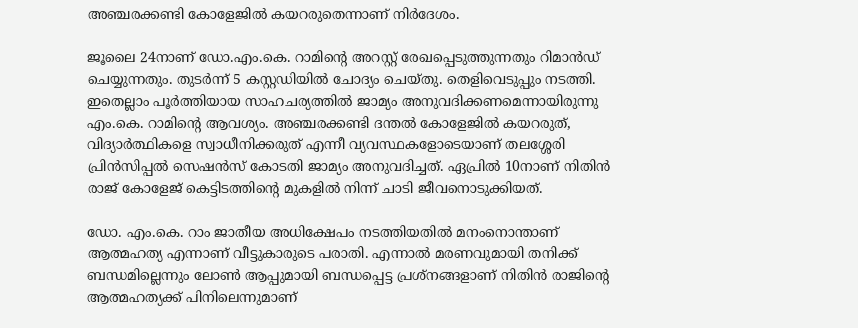അഞ്ചരക്കണ്ടി കോളേജിൽ കയറരുതെന്നാണ് നിർദേശം.

ജൂലൈ 24നാണ് ഡോ.എം.കെ. റാമിന്‍റെ അറസ്റ്റ് രേഖപ്പെടുത്തുന്നതും റിമാൻഡ് ചെയ്യുന്നതും. തുടർന്ന് 5 കസ്റ്റഡിയിൽ ചോദ്യം ചെയ്തു. തെളിവെടുപ്പും നടത്തി. ഇതെല്ലാം പൂർത്തിയായ സാഹചര്യത്തിൽ ജാമ്യം അനുവദിക്കണമെന്നായിരുന്നു എം.കെ. റാമിന്‍റെ ആവശ്യം. അഞ്ചരക്കണ്ടി ദന്തൽ കോളേജിൽ കയറരുത്, വിദ്യാ‍ർത്ഥികളെ സ്വാധീനിക്കരുത് എന്നീ വ്യവസ്ഥകളോടെയാണ് തലശ്ശേരി പ്രിൻസിപ്പൽ സെഷൻസ് കോടതി ജാമ്യം അനുവദിച്ചത്. ഏപ്രിൽ 10നാണ് നിതിൻ രാജ് കോളേജ് കെട്ടിടത്തിന്‍റെ മുകളിൽ നിന്ന് ചാടി ജീവനൊടുക്കിയത്.

ഡോ. എം.കെ. റാം ജാതീയ അധിക്ഷേപം നടത്തിയതിൽ മനംനൊന്താണ് ആത്മഹത്യ എന്നാണ് വീട്ടുകാരുടെ പരാതി. എന്നാൽ മരണവുമായി തനിക്ക് ബന്ധമില്ലെന്നും ലോൺ ആപ്പുമായി ബന്ധപ്പെട്ട പ്രശ്നങ്ങളാണ് നിതിൻ രാജിന്‍റെ ആത്മഹത്യക്ക് പിനിലെന്നുമാണ്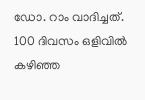ഡോ. റാം വാദിച്ചത്. 100 ദിവസം ഒളിവിൽ കഴിഞ്ഞ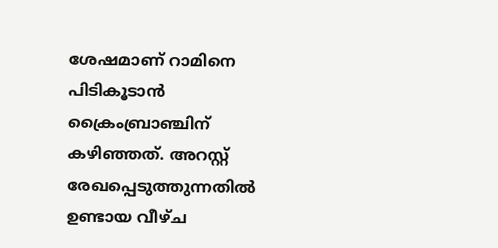ശേഷമാണ് റാമിനെ പിടികൂടാൻ ക്രൈംബ്രാഞ്ചിന് കഴിഞ്ഞത്. അറസ്റ്റ് രേഖപ്പെടുത്തുന്നതിൽ ഉണ്ടായ വീഴ്ച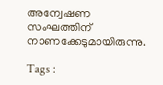അന്വേഷണ സംഘത്തിന് നാണക്കേടുമായിരുന്നു.

Tags :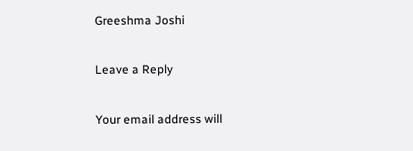Greeshma Joshi

Leave a Reply

Your email address will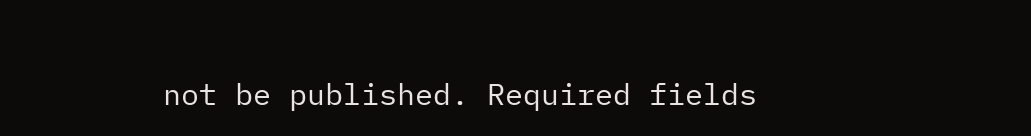not be published. Required fields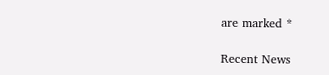are marked *

Recent News